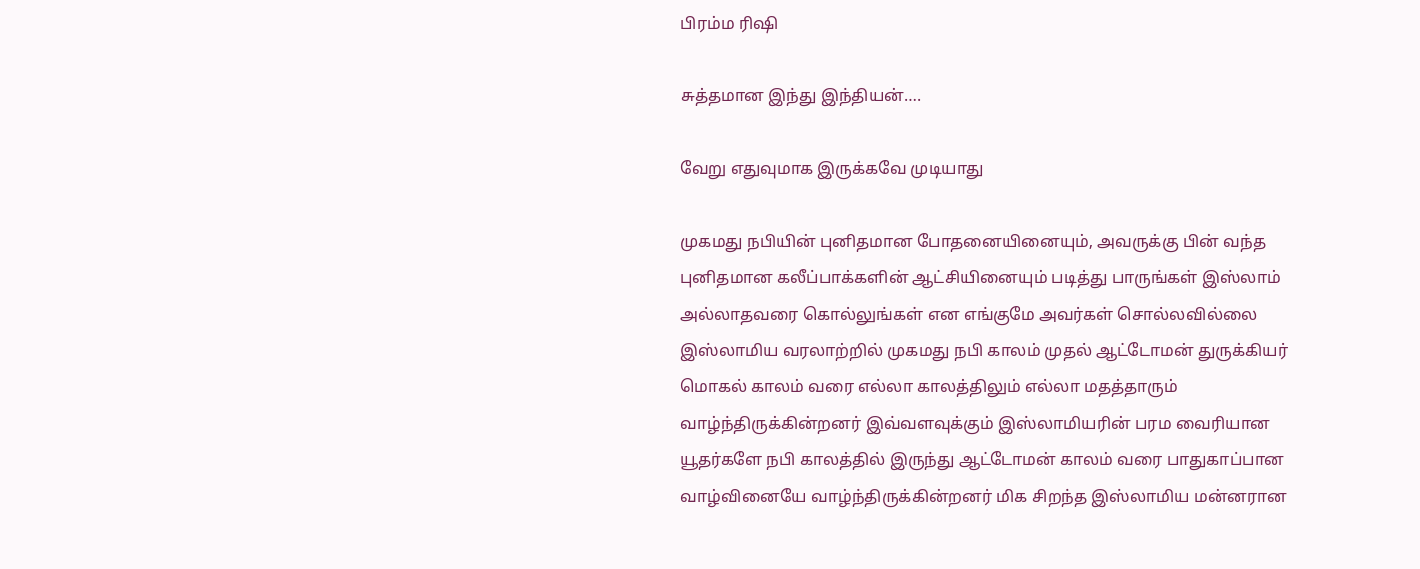பிரம்ம ரிஷி

சுத்தமான இந்து இந்தியன்….

வேறு எதுவுமாக இருக்கவே முடியாது

முகமது நபியின் புனிதமான போதனையினையும், அவருக்கு பின் வந்த புனிதமான கலீப்பாக்களின் ஆட்சியினையும் படித்து பாருங்கள் இஸ்லாம் அல்லாதவரை கொல்லுங்கள் என எங்குமே அவர்கள் சொல்லவில்லை இஸ்லாமிய வரலாற்றில் முகமது நபி காலம் முதல் ஆட்டோமன் துருக்கியர் மொகல் காலம் வரை எல்லா காலத்திலும் எல்லா மதத்தாரும் வாழ்ந்திருக்கின்றனர் இவ்வளவுக்கும் இஸ்லாமியரின் பரம வைரியான யூதர்களே நபி காலத்தில் இருந்து ஆட்டோமன் காலம் வரை பாதுகாப்பான வாழ்வினையே வாழ்ந்திருக்கின்றனர் மிக சிறந்த இஸ்லாமிய மன்னரான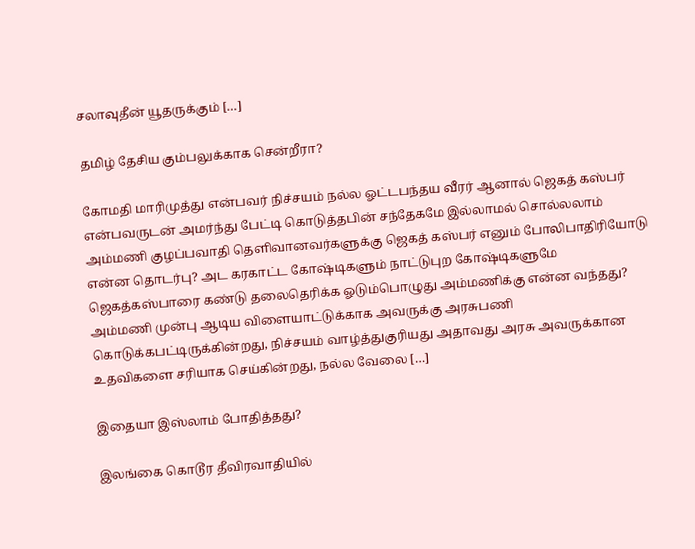சலாவுதீன் யூதருக்கும் […]

தமிழ் தேசிய கும்பலுக்காக சென்றீரா?

கோமதி மாரிமுத்து என்பவர் நிச்சயம் நல்ல ஓட்டபந்தய வீரர் ஆனால் ஜெகத் கஸ்பர் என்பவருடன் அமர்ந்து பேட்டி கொடுத்தபின் சந்தேகமே இல்லாமல் சொல்லலாம் அம்மணி குழப்பவாதி தெளிவானவர்களுக்கு ஜெகத் கஸ்பர் எனும் போலிபாதிரியோடு என்ன தொடர்பு? அட கரகாட்ட கோஷ்டிகளும் நாட்டுபுற கோஷ்டிகளுமே ஜெகத்கஸ்பாரை கண்டு தலைதெரிக்க ஓடும்பொழுது அம்மணிக்கு என்ன வந்தது? அம்மணி முன்பு ஆடிய விளையாட்டுக்காக அவருக்கு அரசுபணி கொடுக்கபட்டிருக்கின்றது, நிச்சயம் வாழ்த்துகுரியது அதாவது அரசு அவருக்கான உதவிகளை சரியாக செய்கின்றது, நல்ல வேலை […]

இதையா இஸ்லாம் போதித்தது?

இலங்கை கொடூர தீவிரவாதியில்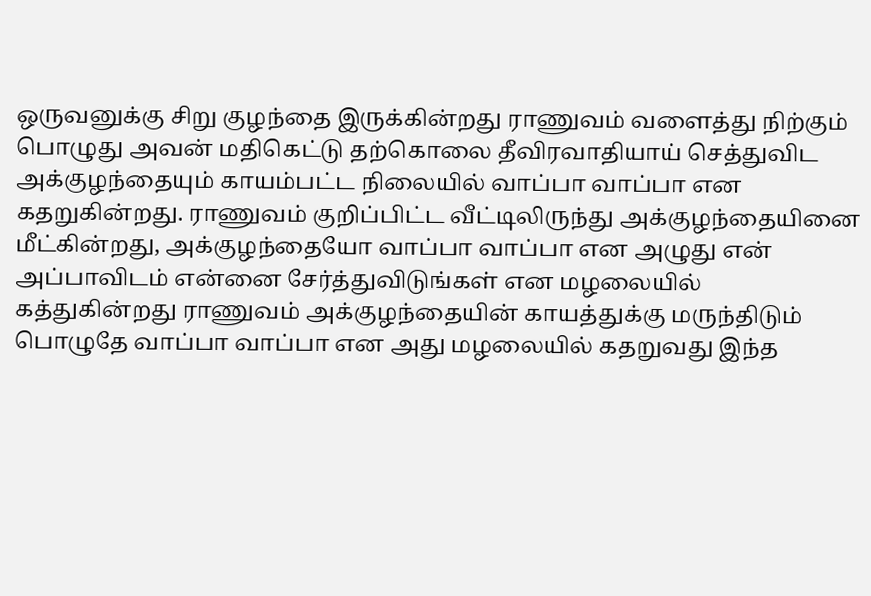ஒருவனுக்கு சிறு குழந்தை இருக்கின்றது ராணுவம் வளைத்து நிற்கும் பொழுது அவன் மதிகெட்டு தற்கொலை தீவிரவாதியாய் செத்துவிட அக்குழந்தையும் காயம்பட்ட நிலையில் வாப்பா வாப்பா என கதறுகின்றது. ராணுவம் குறிப்பிட்ட‌ வீட்டிலிருந்து அக்குழந்தையினை மீட்கின்றது, அக்குழந்தையோ வாப்பா வாப்பா என அழுது என் அப்பாவிடம் என்னை சேர்த்துவிடுங்கள் என மழலையில் கத்துகின்றது ராணுவம் அக்குழந்தையின் காயத்துக்கு மருந்திடும் பொழுதே வாப்பா வாப்பா என அது மழலையில் கதறுவது இந்த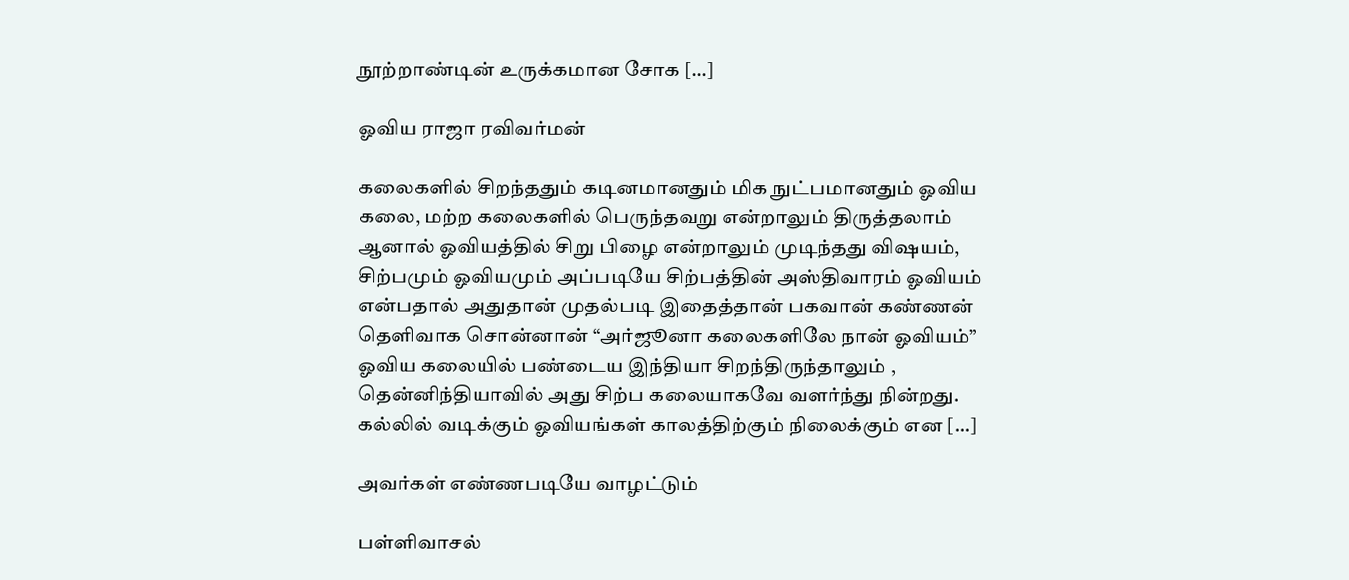நூற்றாண்டின் உருக்கமான சோக […]

ஓவிய ராஜா ரவிவர்மன்

கலைகளில் சிறந்ததும் கடினமானதும் மிக நுட்பமானதும் ஓவிய கலை, மற்ற கலைகளில் பெருந்தவறு என்றாலும் திருத்தலாம் ஆனால் ஓவியத்தில் சிறு பிழை என்றாலும் முடிந்தது விஷயம், சிற்பமும் ஓவியமும் அப்படியே சிற்பத்தின் அஸ்திவாரம் ஓவியம் என்பதால் அதுதான் முதல்படி இதைத்தான் பகவான் கண்ணன் தெளிவாக சொன்னான் “அர்ஜூனா கலைகளிலே நான் ஓவியம்” ஓவிய கலையில் பண்டைய இந்தியா சிறந்திருந்தாலும் , தென்னிந்தியாவில் அது சிற்ப கலையாகவே வளர்ந்து நின்றது. கல்லில் வடிக்கும் ஓவியங்கள் காலத்திற்கும் நிலைக்கும் என […]

அவர்கள் எண்ணபடியே வாழட்டும்

பள்ளிவாசல்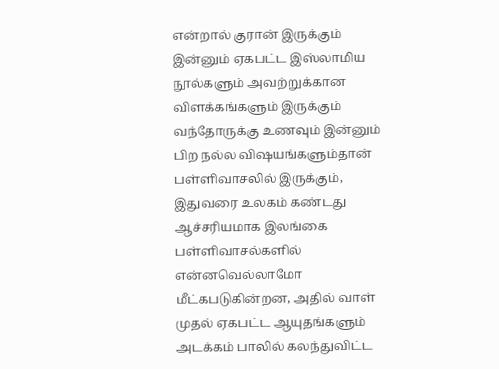என்றால் குரான் இருக்கும் இன்னும் ஏகபட்ட இஸ்லாமிய நூல்களும் அவற்றுக்கான விளக்கங்களும் இருக்கும் வந்தோருக்கு உணவும் இன்னும் பிற நல்ல விஷயங்களும்தான் பள்ளிவாசலில் இருக்கும், இதுவரை உலகம் கண்டது ஆச்சரியமாக இலங்கை பள்ளிவாசல்களில் என்னவெல்லாமோ மீட்கபடுகின்றன, அதில் வாள் முதல் ஏகபட்ட ஆயுதங்களும் அடக்கம் பாலில் கலந்துவிட்ட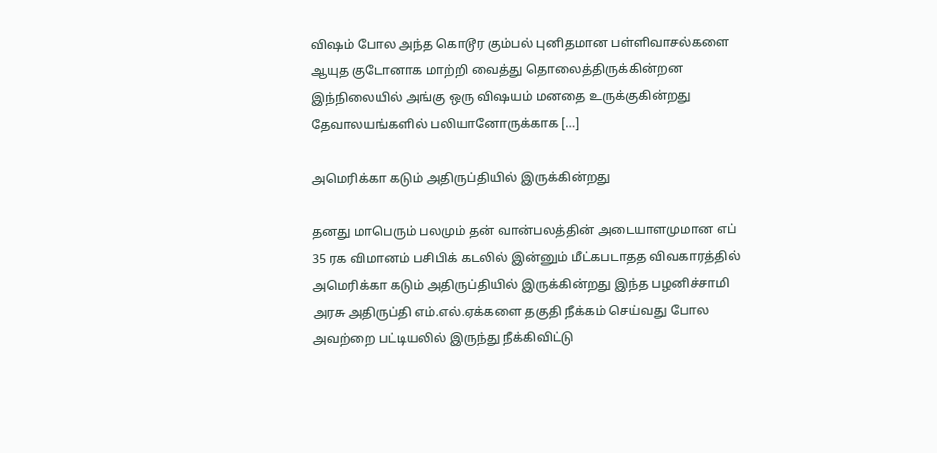விஷம் போல அந்த கொடூர கும்பல் புனிதமான பள்ளிவாசல்களை ஆயுத குடோனாக மாற்றி வைத்து தொலைத்திருக்கின்றன‌ இந்நிலையில் அங்கு ஒரு விஷயம் மனதை உருக்குகின்றது தேவாலயங்களில் பலியானோருக்காக […]

அமெரிக்கா கடும் அதிருப்தியில் இருக்கின்றது

தனது மாபெரும் பலமும் தன் வான்பலத்தின் அடையாளமுமான எப் 35 ரக விமானம் பசிபிக் கடலில் இன்னும் மீட்கபடாதத விவகாரத்தில் அமெரிக்கா கடும் அதிருப்தியில் இருக்கின்றது இந்த பழனிச்சாமி அரசு அதிருப்தி எம்.எல்.ஏக்களை தகுதி நீக்கம் செய்வது போல அவற்றை பட்டியலில் இருந்து நீக்கிவிட்டு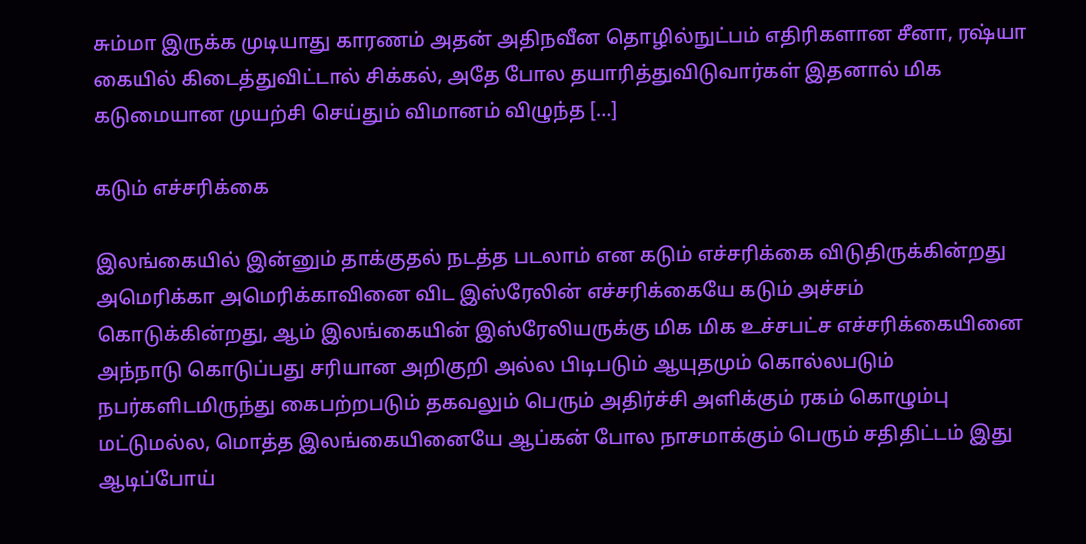சும்மா இருக்க முடியாது காரணம் அதன் அதிநவீன தொழில்நுட்பம் எதிரிகளான சீனா, ரஷ்யா கையில் கிடைத்துவிட்டால் சிக்கல், அதே போல தயாரித்துவிடுவார்கள் இதனால் மிக கடுமையான முயற்சி செய்தும் விமானம் விழுந்த […]

கடும் எச்சரிக்கை

இலங்கையில் இன்னும் தாக்குதல் நடத்த படலாம் என கடும் எச்சரிக்கை விடுதிருக்கின்றது அமெரிக்கா அமெரிக்காவினை விட இஸ்ரேலின் எச்சரிக்கையே கடும் அச்சம் கொடுக்கின்றது, ஆம் இலங்கையின் இஸ்ரேலியருக்கு மிக மிக உச்சபட்ச எச்சரிக்கையினை அந்நாடு கொடுப்பது சரியான அறிகுறி அல்ல‌ பிடிபடும் ஆயுதமும் கொல்லபடும் நபர்களிடமிருந்து கைபற்றபடும் தகவலும் பெரும் அதிர்ச்சி அளிக்கும் ரகம் கொழும்பு மட்டுமல்ல, மொத்த இலங்கையினையே ஆப்கன் போல நாசமாக்கும் பெரும் சதிதிட்டம் இது ஆடிப்போய்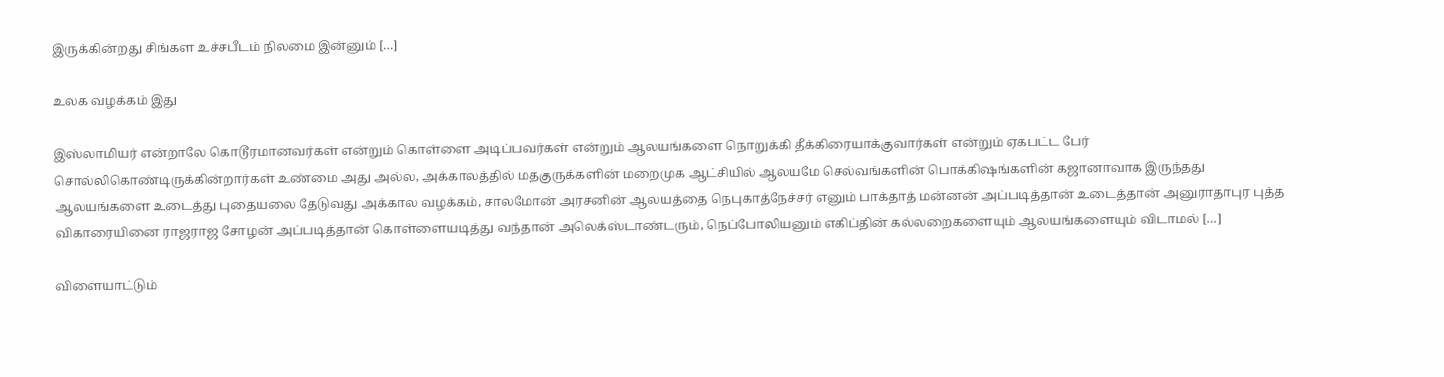இருக்கின்றது சிங்கள உச்சபீடம் நிலமை இன்னும் […]

உலக வழக்கம் இது

இஸ்லாமியர் என்றாலே கொடூரமானவர்கள் என்றும் கொள்ளை அடிப்பவர்கள் என்றும் ஆலயங்களை நொறுக்கி தீக்கிரையாக்குவார்கள் என்றும் ஏகபட்ட பேர் சொல்லிகொண்டிருக்கின்றார்கள் உண்மை அது அல்ல, அக்காலத்தில் மதகுருக்களின் மறைமுக ஆட்சியில் ஆலயமே செல்வங்களின் பொக்கிஷங்களின் கஜானாவாக இருந்தது ஆலயங்களை உடைத்து புதையலை தேடுவது அக்கால வழக்கம், சாலமோன் அரசனின் ஆலயத்தை நெபுகாத்நேச்சர் எனும் பாக்தாத் மன்னன் அப்படித்தான் உடைத்தான் அனுராதாபுர புத்த விகாரையினை ராஜராஜ சோழன் அப்படித்தான் கொள்ளையடித்து வந்தான் அலெக்ஸ்டாண்டரும், நெப்போலியனும் எகிப்தின் கல்லறைகளையும் ஆலயங்களையும் விடாமல் […]

விளையாட்டும்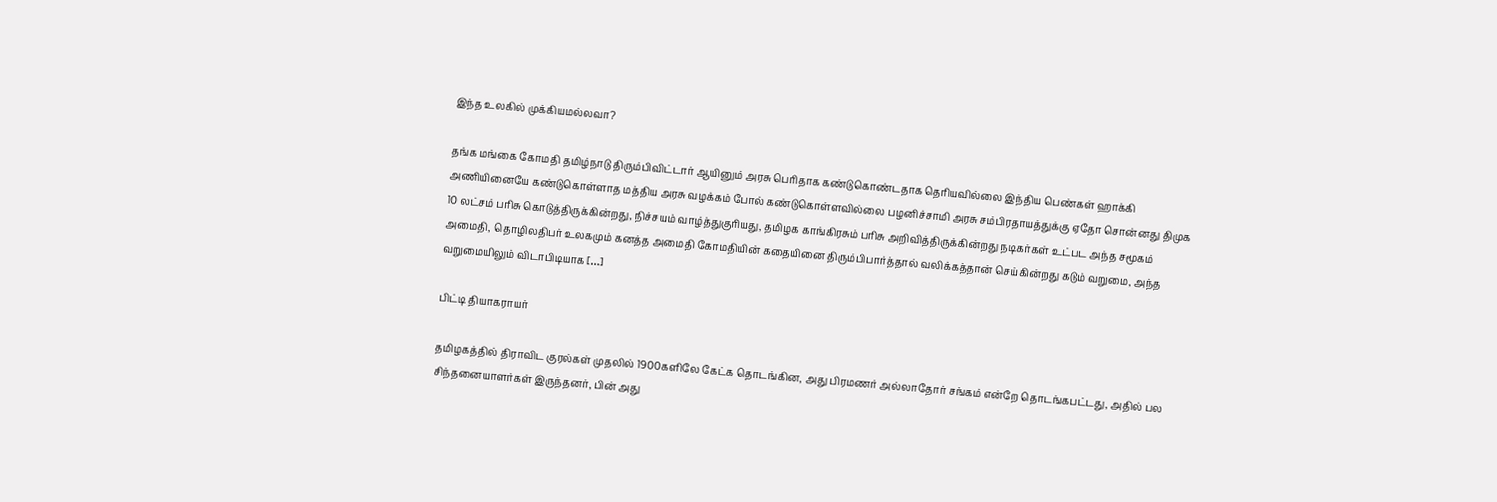இந்த உலகில் முக்கியமல்லவா?

தங்க மங்கை கோமதி தமிழ்நாடு திரும்பிவிட்டார் ஆயினும் அரசு பெரிதாக கண்டுகொண்டதாக தெரியவில்லை இந்திய பெண்கள் ஹாக்கி அணியினையே கண்டுகொள்ளாத மத்திய அரசு வழக்கம் போல் கண்டுகொள்ளவில்லை பழனிச்சாமி அரசு சம்பிரதாயத்துக்கு ஏதோ சொன்னது திமுக 10 லட்சம் பரிசு கொடுத்திருக்கின்றது, நிச்சயம் வாழ்த்துகுரியது, தமிழக காங்கிரசும் பரிசு அறிவித்திருக்கின்றது நடிகர்கள் உட்பட அந்த சமூகம் அமைதி, தொழிலதிபர் உலகமும் கனத்த அமைதி கோமதியின் கதையினை திரும்பிபார்த்தால் வலிக்கத்தான் செய்கின்றது கடும் வறுமை, அந்த வறுமையிலும் விடாபிடியாக […]

பிட்டி தியாகராயர்

தமிழகத்தில் திராவிட குரல்கள் முதலில் 1900களிலே கேட்க தொடங்கின, அது பிரமணர் அல்லாதோர் சங்கம் என்றே தொடங்கபட்டது, அதில் பல சிந்தனையாளர்கள் இருந்தனர், பின் அது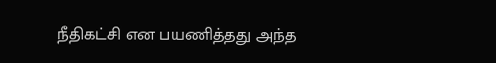நீதிகட்சி என பயணித்தது அந்த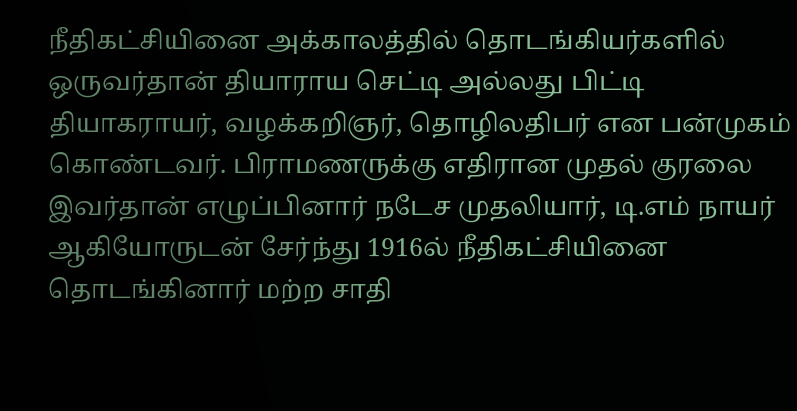நீதிகட்சியினை அக்காலத்தில் தொடங்கியர்களில் ஒருவர்தான் தியாராய செட்டி அல்லது பிட்டி தியாகராயர், வழக்கறிஞர், தொழிலதிபர் என பன்முகம் கொண்டவர். பிராமணருக்கு எதிரான முதல் குரலை இவர்தான் எழுப்பினார் நடேச முதலியார், டி.எம் நாயர் ஆகியோருடன் சேர்ந்து 1916ல் நீதிகட்சியினை தொடங்கினார் மற்ற சாதி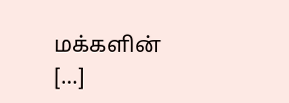மக்களின் […]